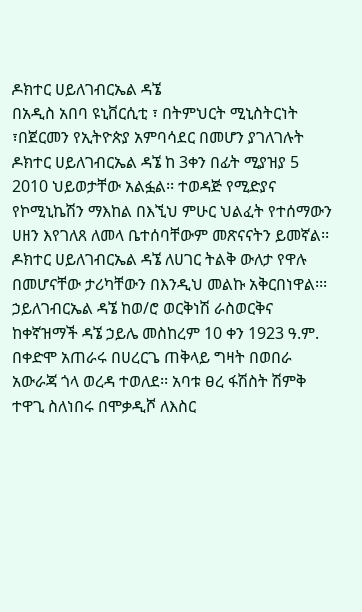ዶክተር ሀይለገብርኤል ዳኜ
በአዲስ አበባ ዩኒቨርሲቲ ፣ በትምህርት ሚኒስትርነት ፣በጀርመን የኢትዮጵያ አምባሳደር በመሆን ያገለገሉት ዶክተር ሀይለገብርኤል ዳኜ ከ 3ቀን በፊት ሚያዝያ 5 2010 ህይወታቸው አልፏል፡፡ ተወዳጅ የሚድያና የኮሚኒኬሽን ማእከል በእኚህ ምሁር ህልፈት የተሰማውን ሀዘን እየገለጸ ለመላ ቤተሰባቸውም መጽናናትን ይመኛል፡፡ ዶክተር ሀይለገብርኤል ዳኜ ለሀገር ትልቅ ውለታ የዋሉ በመሆናቸው ታሪካቸውን በእንዲህ መልኩ አቅርበነዋል፡፡፡
ኃይለገብርኤል ዳኜ ከወ/ሮ ወርቅነሽ ራስወርቅና ከቀኛዝማች ዳኜ ኃይሌ መስከረም 10 ቀን 1923 ዓ.ም. በቀድሞ አጠራሩ በሀረርጌ ጠቅላይ ግዛት በወበራ አውራጃ ጎላ ወረዳ ተወለደ፡፡ አባቱ ፀረ ፋሽስት ሽምቅ ተዋጊ ስለነበሩ በሞቃዲሾ ለእስር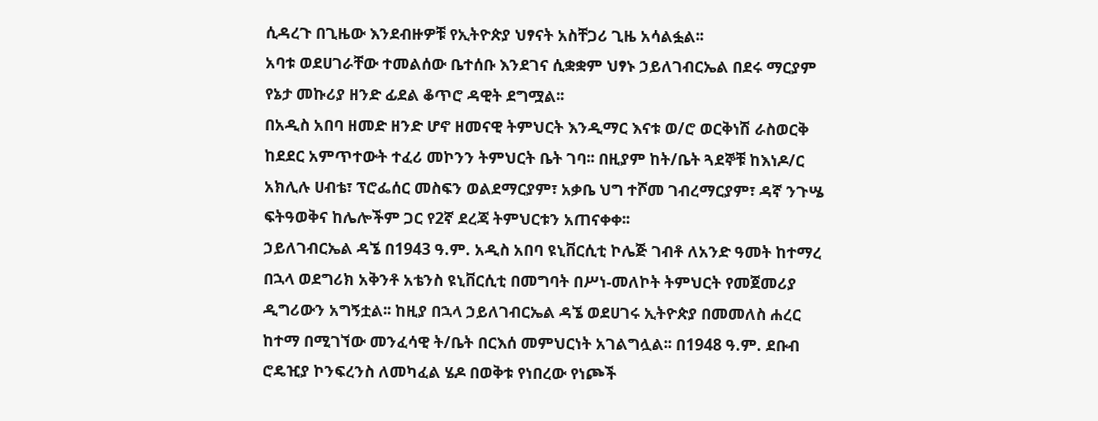ሲዳረጉ በጊዜው እንደብዙዎቹ የኢትዮጵያ ህፃናት አስቸጋሪ ጊዜ አሳልፏል፡፡
አባቱ ወደሀገራቸው ተመልሰው ቤተሰቡ እንደገና ሲቋቋም ህፃኑ ኃይለገብርኤል በደሩ ማርያም የኔታ መኩሪያ ዘንድ ፊደል ቆጥሮ ዳዊት ደግሟል፡፡
በአዲስ አበባ ዘመድ ዘንድ ሆኖ ዘመናዊ ትምህርት እንዲማር እናቱ ወ/ሮ ወርቅነሽ ራስወርቅ ከደደር አምጥተውት ተፈሪ መኮንን ትምህርት ቤት ገባ፡፡ በዚያም ከት/ቤት ጓደኞቹ ከእነዶ/ር አክሊሉ ሀብቴ፣ ፕሮፌሰር መስፍን ወልደማርያም፣ አቃቤ ህግ ተሾመ ገብረማርያም፣ ዳኛ ንጉሤ ፍትዓወቅና ከሌሎችም ጋር የ2ኛ ደረጃ ትምህርቱን አጠናቀቀ፡፡
ኃይለገብርኤል ዳኜ በ1943 ዓ.ም. አዲስ አበባ ዩኒቨርሲቲ ኮሌጅ ገብቶ ለአንድ ዓመት ከተማረ በኋላ ወደግሪክ አቅንቶ አቴንስ ዩኒቨርሲቲ በመግባት በሥነ-መለኮት ትምህርት የመጀመሪያ ዲግሪውን አግኝቷል፡፡ ከዚያ በኋላ ኃይለገብርኤል ዳኜ ወደሀገሩ ኢትዮጵያ በመመለስ ሐረር ከተማ በሚገኘው መንፈሳዊ ት/ቤት በርእሰ መምህርነት አገልግሏል፡፡ በ1948 ዓ.ም. ደቡብ ሮዴዢያ ኮንፍረንስ ለመካፈል ሄዶ በወቅቱ የነበረው የነጮች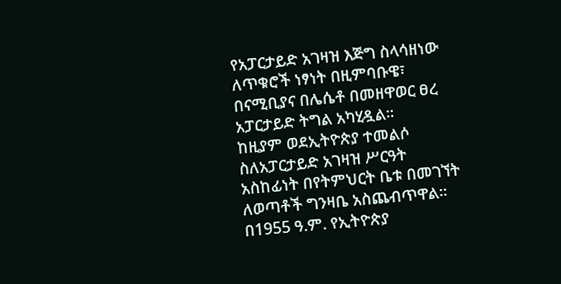የአፓርታይድ አገዛዝ እጅግ ስላሳዘነው ለጥቁሮች ነፃነት በዚምባቡዌ፣ በናሚቢያና በሌሴቶ በመዘዋወር ፀረ አፓርታይድ ትግል አካሂዷል፡፡
ከዚያም ወደኢትዮጵያ ተመልሶ ስለአፓርታይድ አገዛዝ ሥርዓት አስከፊነት በየትምህርት ቤቱ በመገኘት ለወጣቶች ግንዛቤ አስጨብጥዋል፡፡ በ1955 ዓ.ም. የኢትዮጵያ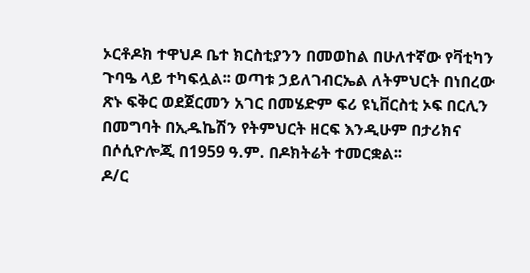ኦርቶዶክ ተዋህዶ ቤተ ክርስቲያንን በመወከል በሁለተኛው የቫቲካን ጉባዔ ላይ ተካፍሏል፡፡ ወጣቱ ኃይለገብርኤል ለትምህርት በነበረው ጽኑ ፍቅር ወደጀርመን አገር በመሄድም ፍሪ ዩኒቨርስቲ ኦፍ በርሊን በመግባት በኢዱኬሽን የትምህርት ዘርፍ እንዲሁም በታሪክና በሶሲዮሎጂ በ1959 ዓ.ም. በዶክትሬት ተመርቋል፡፡
ዶ/ር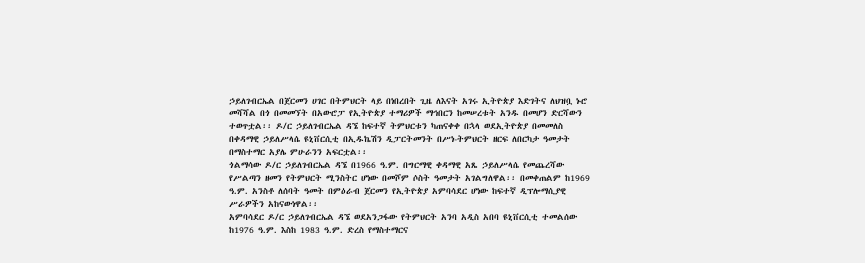ኃይለገብርኤል በጀርመን ሀገር በትምህርት ላይ በነበረበት ጊዜ ለእናት አገሩ ኢትዮጵያ እድገትና ለህዝቧ ኑሮ መሻሻል በጎ በመመኘት በአውሮፓ የኢትዮጵያ ተማሪዎች ማኅበርን ከመሠረቱት አንዱ በመሆን ድርሻውን ተወጥቷል፡፡ ዶ/ር ኃይለገብርኤል ዳኜ ከፍተኛ ትምህርቱን ካጠናቀቀ በኋላ ወደኢትዮጵያ በመመለስ በቀዳማዊ ኃይለሥላሴ ዩኒቨርሲቲ በኢዱኬሽን ዲፓርትመንት በሥነ-ትምህርት ዘርፍ ለበርካታ ዓመታት በማስተማር አያሌ ምሁራንን አፍርቷል፡፡
ጎልማሳው ዶ/ር ኃይለገብርኤል ዳኜ በ1966 ዓ.ም. በግርማዊ ቀዳማዊ አጼ ኃይለሥላሴ የመጨረሻው የሥልጣን ዘመን የትምህርት ሚንስትር ሆነው በመሾም ሶስት ዓመታት አገልግለዋል፡፡ በመቀጠልም ከ1969 ዓ.ም. አንስቶ ለሰባት ዓመት በምዕራብ ጀርመን የኢትዮጵያ አምባሳደር ሆነው ከፍተኛ ዲፕሎማሲያዊ ሥራዎችን አከናውነዋል፡፡
አምባሳደር ዶ/ር ኃይለገብርኤል ዳኜ ወደአንጋፋው የትምህርት አንባ አዲስ አበባ ዩኒቨርሲቲ ተመልሰው ከ1976 ዓ.ም. እስከ 1983 ዓ.ም. ድረስ የማስተማርና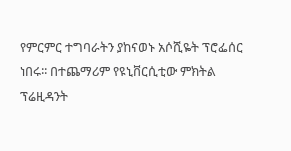የምርምር ተግባራትን ያከናወኑ አሶሺዬት ፕሮፌሰር ነበሩ፡፡ በተጨማሪም የዩኒቨርሲቲው ምክትል ፕሬዚዳንት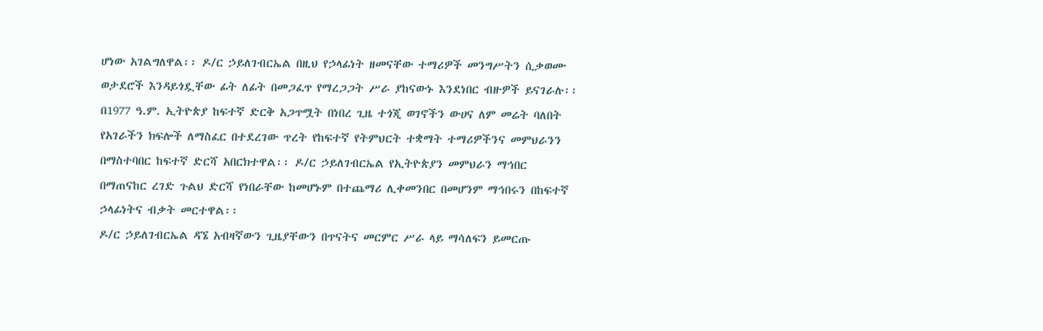ሆነው አገልግለዋል፡፡ ዶ/ር ኃይለገብርኤል በዚህ የኃላፊነት ዘመናቸው ተማሪዎች መንግሥትን ሲቃወሙ ወታደሮች እንዳይጎዷቸው ፊት ለፊት በመጋፈጥ የማረጋጋት ሥራ ያከናውኑ እንደነበር ብዙዎች ይናገራሉ፡፡
በ1977 ዓ.ም. ኢትዮጵያ ከፍተኛ ድርቅ አጋጥሟት በነበረ ጊዜ ተጎጂ ወገኖችን ውሀና ለም መሬት ባለበት የአገራችን ክፍሎች ለማስፈር በተደረገው ጥረት የከፍተኛ የትምህርት ተቋማት ተማሪዎችንና መምህራንን በማስተባበር ከፍተኛ ድርሻ አበርክተዋል፡፡ ዶ/ር ኃይለገብርኤል የኢትዮጵያን መምህራን ማኅበር በማጠናከር ረገድ ጉልህ ድርሻ የነበራቸው ከመሆኑም በተጨማሪ ሊቀመንበር በመሆንም ማኅበሩን በከፍተኛ ኃላፊነትና ብቃት መርተዋል፡፡
ዶ/ር ኃይለገብርኤል ዳኜ አብዛኛውን ጊዜያቸውን በጥናትና መርምር ሥራ ላይ ማሳለፍን ይመርጡ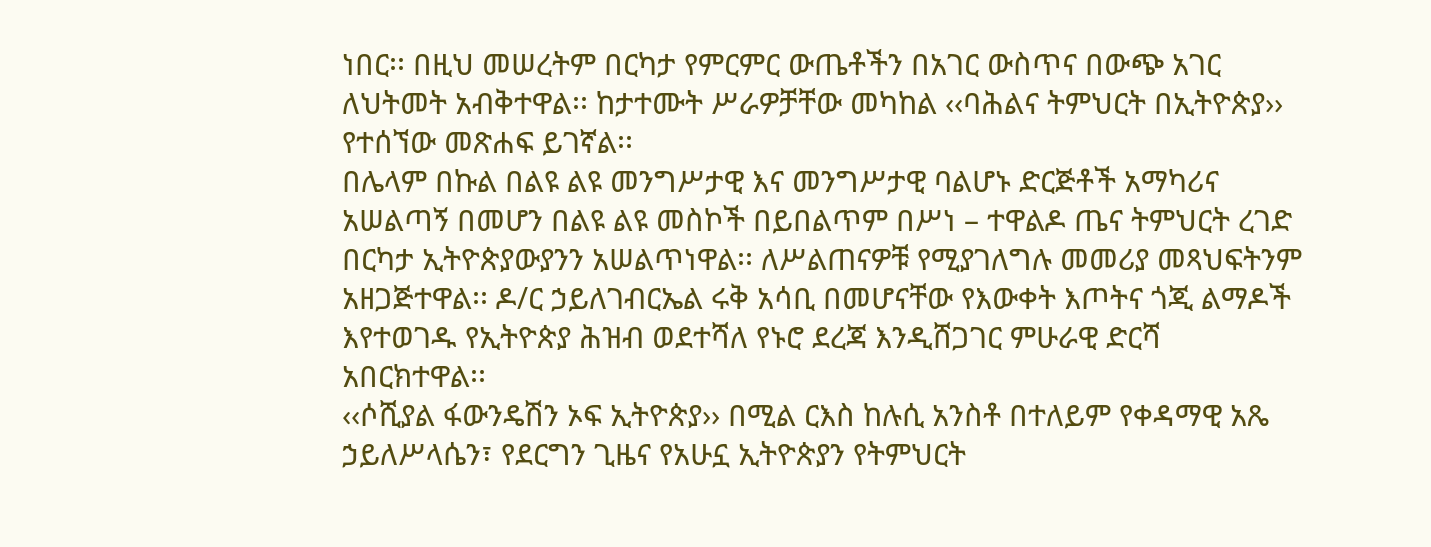ነበር፡፡ በዚህ መሠረትም በርካታ የምርምር ውጤቶችን በአገር ውስጥና በውጭ አገር ለህትመት አብቅተዋል፡፡ ከታተሙት ሥራዎቻቸው መካከል ‹‹ባሕልና ትምህርት በኢትዮጵያ›› የተሰኘው መጽሐፍ ይገኛል፡፡
በሌላም በኩል በልዩ ልዩ መንግሥታዊ እና መንግሥታዊ ባልሆኑ ድርጅቶች አማካሪና አሠልጣኝ በመሆን በልዩ ልዩ መስኮች በይበልጥም በሥነ – ተዋልዶ ጤና ትምህርት ረገድ በርካታ ኢትዮጵያውያንን አሠልጥነዋል፡፡ ለሥልጠናዎቹ የሚያገለግሉ መመሪያ መጻህፍትንም አዘጋጅተዋል፡፡ ዶ/ር ኃይለገብርኤል ሩቅ አሳቢ በመሆናቸው የእውቀት እጦትና ጎጂ ልማዶች እየተወገዱ የኢትዮጵያ ሕዝብ ወደተሻለ የኑሮ ደረጃ እንዲሸጋገር ምሁራዊ ድርሻ አበርክተዋል፡፡
‹‹ሶሺያል ፋውንዴሽን ኦፍ ኢትዮጵያ›› በሚል ርእስ ከሉሲ አንስቶ በተለይም የቀዳማዊ አጼ ኃይለሥላሴን፣ የደርግን ጊዜና የአሁኗ ኢትዮጵያን የትምህርት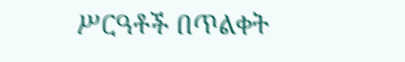ሥርዓቶች በጥልቀት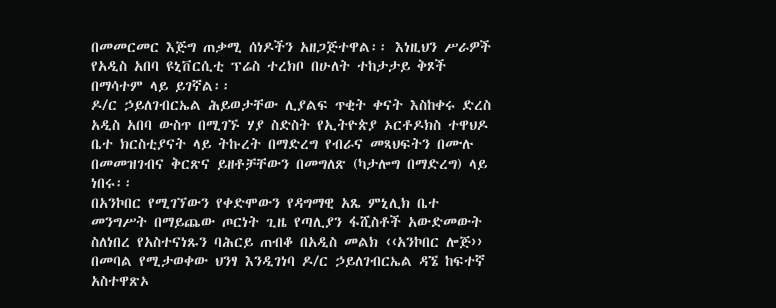በመመርመር እጅግ ጠቃሚ ሰነዶችን አዘጋጅተዋል፡፡ እነዚህን ሥራዎች የአዲስ አበባ ዩኒቨርሲቲ ፕሬስ ተረክቦ በሁለት ተከታታይ ቅጾች በማሳተም ላይ ይገኛል፡፡
ዶ/ር ኃይለገብርኤል ሕይወታቸው ሊያልፍ ጥቂት ቀናት እስከቀሩ ድረስ አዲስ አበባ ውስጥ በሚገኙ ሃያ ስድስት የኢትዮጵያ ኦርቶዶክስ ተዋህዶ ቤተ ክርስቲያናት ላይ ትኩረት በማድረግ የብራና መጻህፍትን በሙሉ በመመዝገብና ቅርጽና ይዘቶቻቸውን በመግለጽ (ካታሎግ በማድረግ) ላይ ነበሩ፡፡
በአንኮበር የሚገኘውን የቀድሞውን የዳግማዊ አጼ ምኒሊክ ቤተ መንግሥት በማይጨው ጦርነት ጊዜ የጣሊያን ፋሺስቶች አውድመውት ስለነበረ የአስተናነጹን ባሕርይ ጠብቆ በአዲስ መልክ ‹‹አንኮበር ሎጅ›› በመባል የሚታወቀው ህንፃ እንዲገነባ ዶ/ር ኃይለገብርኤል ዳኜ ከፍተኛ አስተዋጽኦ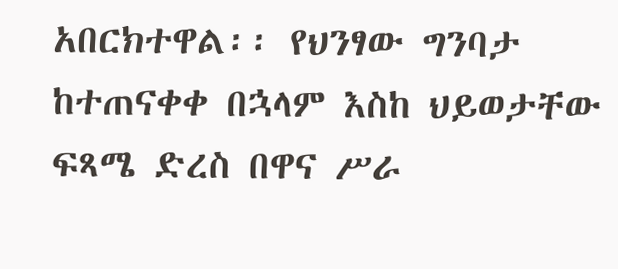አበርክተዋል፡፡ የህንፃው ግንባታ ከተጠናቀቀ በኋላም እስከ ህይወታቸው ፍጻሜ ድረስ በዋና ሥራ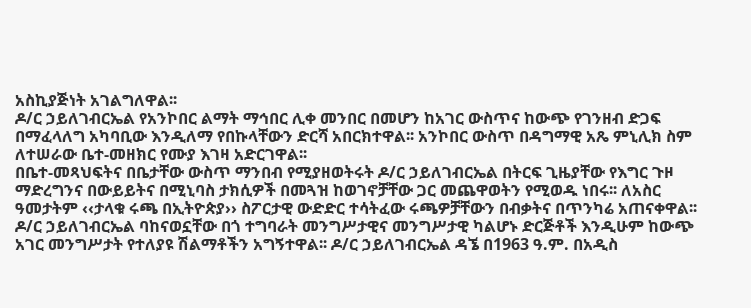አስኪያጅነት አገልግለዋል፡፡
ዶ/ር ኃይለገብርኤል የአንኮበር ልማት ማኅበር ሊቀ መንበር በመሆን ከአገር ውስጥና ከውጭ የገንዘብ ድጋፍ በማፈላለግ አካባቢው እንዲለማ የበኩላቸውን ድርሻ አበርክተዋል፡፡ አንኮበር ውስጥ በዳግማዊ አጼ ምኒሊክ ስም ለተሠራው ቤተ-መዘክር የሙያ እገዛ አድርገዋል፡፡
በቤተ-መጻህፍትና በቤታቸው ውስጥ ማንበብ የሚያዘወትሩት ዶ/ር ኃይለገብርኤል በትርፍ ጊዜያቸው የእግር ጉዞ ማድረግንና በውይይትና በሚኒባስ ታክሲዎች በመጓዝ ከወገኖቻቸው ጋር መጨዋወትን የሚወዱ ነበሩ፡፡ ለአስር ዓመታትም ‹‹ታላቁ ሩጫ በኢትዮጵያ›› ስፖርታዊ ውድድር ተሳትፈው ሩጫዎቻቸውን በብቃትና በጥንካሬ አጠናቀዋል፡፡
ዶ/ር ኃይለገብርኤል ባከናወኗቸው በጎ ተግባራት መንግሥታዊና መንግሥታዊ ካልሆኑ ድርጅቶች እንዲሁም ከውጭ አገር መንግሥታት የተለያዩ ሽልማቶችን አግኝተዋል፡፡ ዶ/ር ኃይለገብርኤል ዳኜ በ1963 ዓ.ም. በአዲስ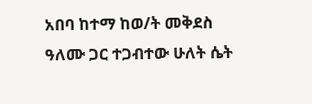አበባ ከተማ ከወ/ት መቅደስ ዓለሙ ጋር ተጋብተው ሁለት ሴት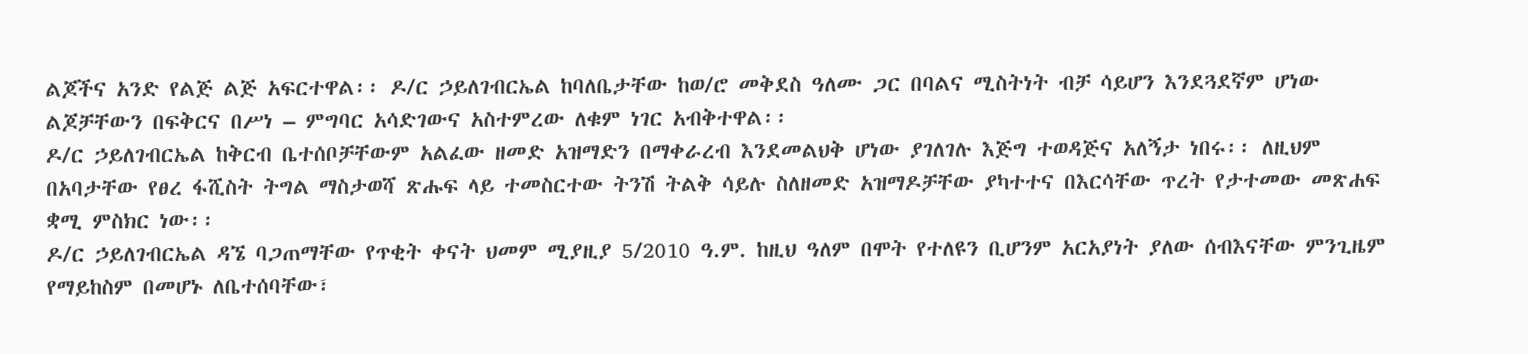ልጆችና አንድ የልጅ ልጅ አፍርተዋል፡፡ ዶ/ር ኃይለገብርኤል ከባለቤታቸው ከወ/ሮ መቅደስ ዓለሙ ጋር በባልና ሚስትነት ብቻ ሳይሆን እንደጓደኛም ሆነው ልጆቻቸውን በፍቅርና በሥነ – ምግባር አሳድገውና አስተምረው ለቁም ነገር አብቅተዋል፡፡
ዶ/ር ኃይለገብርኤል ከቅርብ ቤተሰቦቻቸውም አልፈው ዘመድ አዝማድን በማቀራረብ እንደመልህቅ ሆነው ያገለገሉ እጅግ ተወዳጅና አለኝታ ነበሩ፡፡ ለዚህም በአባታቸው የፀረ ፋሺስት ትግል ማስታወሻ ጽሑፍ ላይ ተመስርተው ትንሽ ትልቅ ሳይሉ ስለዘመድ አዝማዶቻቸው ያካተተና በእርሳቸው ጥረት የታተመው መጽሐፍ ቋሚ ምስክር ነው፡፡
ዶ/ር ኃይለገብርኤል ዳኜ ባጋጠማቸው የጥቂት ቀናት ህመም ሚያዚያ 5/2010 ዓ.ም. ከዚህ ዓለም በሞት የተለዩን ቢሆንም አርአያነት ያለው ሰብእናቸው ምንጊዜም የማይከስም በመሆኑ ለቤተሰባቸው፣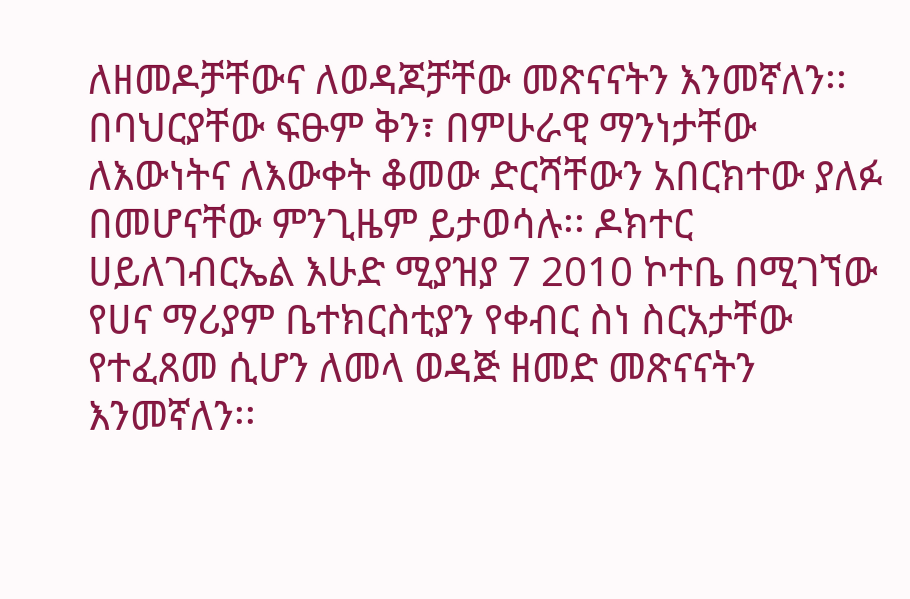ለዘመዶቻቸውና ለወዳጆቻቸው መጽናናትን እንመኛለን፡፡ በባህርያቸው ፍፁም ቅን፣ በምሁራዊ ማንነታቸው ለእውነትና ለእውቀት ቆመው ድርሻቸውን አበርክተው ያለፉ በመሆናቸው ምንጊዜም ይታወሳሉ፡፡ ዶክተር ሀይለገብርኤል እሁድ ሚያዝያ 7 2010 ኮተቤ በሚገኘው የሀና ማሪያም ቤተክርስቲያን የቀብር ስነ ስርአታቸው የተፈጸመ ሲሆን ለመላ ወዳጅ ዘመድ መጽናናትን እንመኛለን፡፡